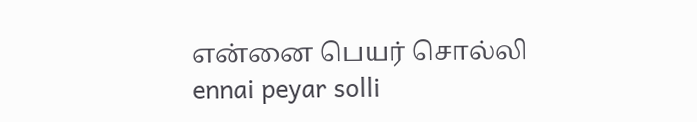என்னை பெயர் சொல்லி
ennai peyar solli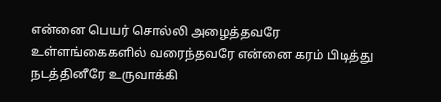என்னை பெயர் சொல்லி அழைத்தவரே உள்ளங்கைகளில் வரைந்தவரே என்னை கரம் பிடித்து நடத்தினீரே உருவாக்கி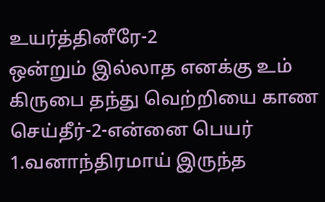உயர்த்தினீரே-2
ஒன்றும் இல்லாத எனக்கு உம் கிருபை தந்து வெற்றியை காண செய்தீர்-2-என்னை பெயர்
1.வனாந்திரமாய் இருந்த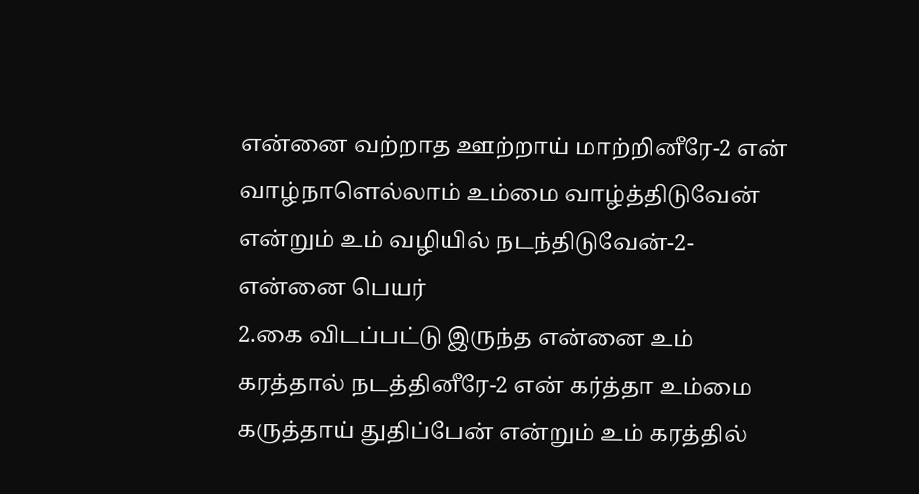என்னை வற்றாத ஊற்றாய் மாற்றினீரே-2 என் வாழ்நாளெல்லாம் உம்மை வாழ்த்திடுவேன் என்றும் உம் வழியில் நடந்திடுவேன்-2-என்னை பெயர்
2.கை விடப்பட்டு இருந்த என்னை உம் கரத்தால் நடத்தினீரே-2 என் கர்த்தா உம்மை கருத்தாய் துதிப்பேன் என்றும் உம் கரத்தில்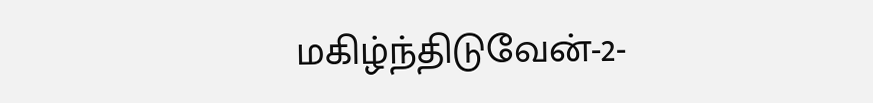மகிழ்ந்திடுவேன்-2-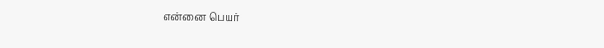என்னை பெயர்